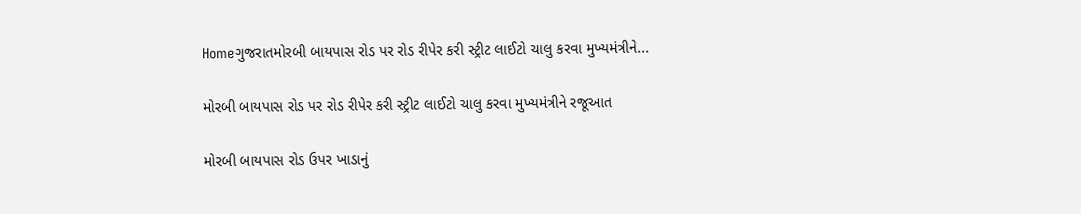Homeગુજરાતમોરબી બાયપાસ રોડ પર રોડ રીપેર કરી સ્ટ્રીટ લાઈટો ચાલુ કરવા મુખ્યમંત્રીને...

મોરબી બાયપાસ રોડ પર રોડ રીપેર કરી સ્ટ્રીટ લાઈટો ચાલુ કરવા મુખ્યમંત્રીને રજૂઆત

મોરબી બાયપાસ રોડ ઉપર ખાડાનું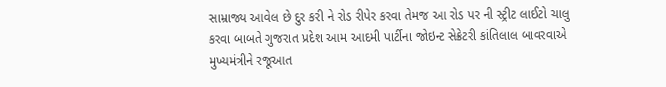સામ્રાજ્ય આવેલ છે દુર કરી ને રોડ રીપેર કરવા તેમજ આ રોડ પર ની સ્ટ્રીટ લાઈટો ચાલુ કરવા બાબતે ગુજરાત પ્રદેશ આમ આદમી પાર્ટીના જોઇન્ટ સેક્રેટરી કાંતિલાલ બાવરવાએ મુખ્યમંત્રીને રજૂઆત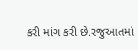કરી માંગ કરી છે.રજુઆતમાં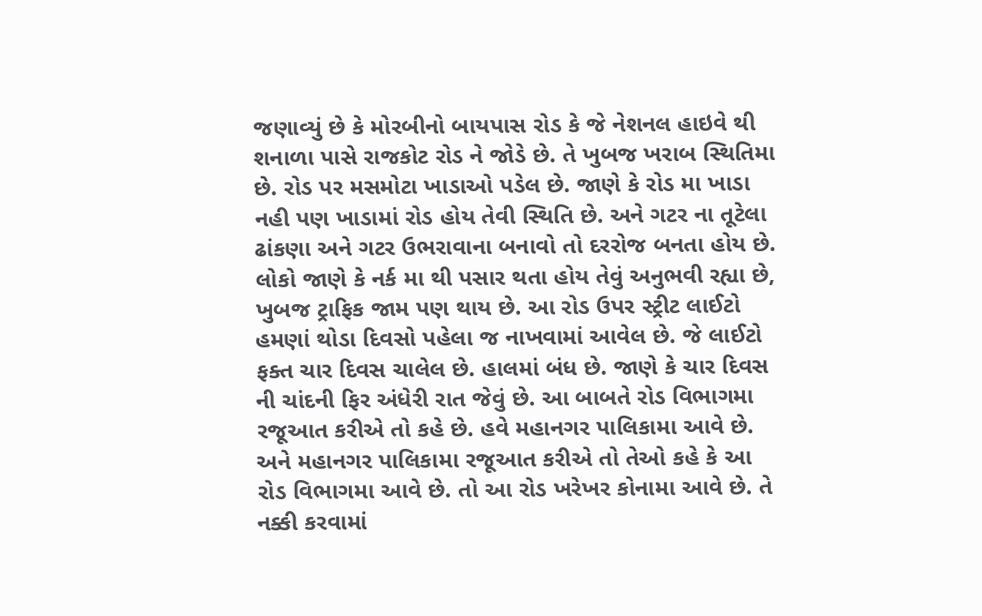જણાવ્યું છે કે મોરબીનો બાયપાસ રોડ કે જે નેશનલ હાઇવે થી શનાળા પાસે રાજકોટ રોડ ને જોડે છે. તે ખુબજ ખરાબ સ્થિતિમા છે. રોડ પર મસમોટા ખાડાઓ પડેલ છે. જાણે કે રોડ મા ખાડા નહી પણ ખાડામાં રોડ હોય તેવી સ્થિતિ છે. અને ગટર ના તૂટેલા ઢાંકણા અને ગટર ઉભરાવાના બનાવો તો દરરોજ બનતા હોય છે. લોકો જાણે કે નર્ક મા થી પસાર થતા હોય તેવું અનુભવી રહ્યા છે, ખુબજ ટ્રાફિક જામ પણ થાય છે. આ રોડ ઉપર સ્ટ્રીટ લાઈટો હમણાં થોડા દિવસો પહેલા જ નાખવામાં આવેલ છે. જે લાઈટો ફક્ત ચાર દિવસ ચાલેલ છે. હાલમાં બંધ છે. જાણે કે ચાર દિવસ ની ચાંદની ફિર અંધેરી રાત જેવું છે. આ બાબતે રોડ વિભાગમા રજૂઆત કરીએ તો કહે છે. હવે મહાનગર પાલિકામા આવે છે. અને મહાનગર પાલિકામા રજૂઆત કરીએ તો તેઓ કહે કે આ રોડ વિભાગમા આવે છે. તો આ રોડ ખરેખર કોનામા આવે છે. તે નક્કી કરવામાં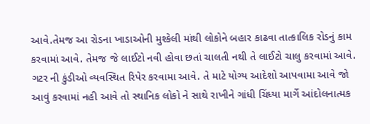આવે.તેમજ આ રોડના ખાડાઓની મુશ્કેલી માંથી લોકોને બહાર કાઢવા તાત્કાલિક રોડનું કામ કરવામાં આવે. તેમજ જે લાઈટો નવી હોવા છતાં ચાલતી નથી તે લાઈટો ચાલુ કરવામાં આવે. ગટર ની કુંડીઓ વ્યવસ્થિત રિપેર કરવામા આવે. તે માટે યોગ્ય આદેશો આપવામા આવે જો આવું કરવામાં નહી આવે તો સ્થાનિક લોકો ને સાથે રાખીને ગાંધી ચિંધ્યા માર્ગે આંદોલનાત્મક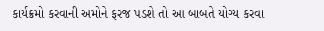કાર્યક્રમો કરવાની અમોને ફરજ પડશે તો આ બાબતે યોગ્ય કરવા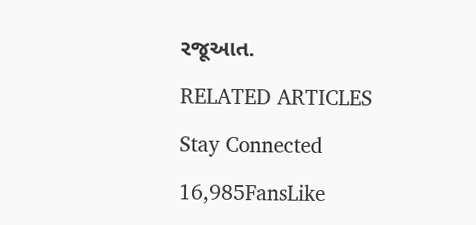રજૂઆત.

RELATED ARTICLES

Stay Connected

16,985FansLike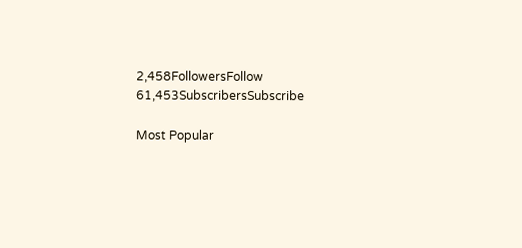2,458FollowersFollow
61,453SubscribersSubscribe

Most Popular